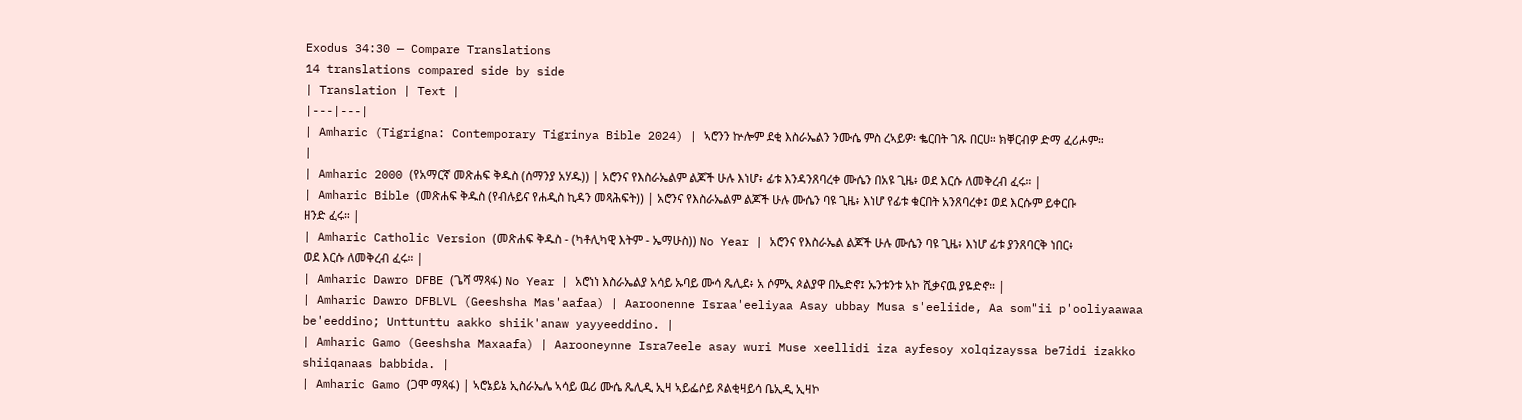Exodus 34:30 — Compare Translations
14 translations compared side by side
| Translation | Text |
|---|---|
| Amharic (Tigrigna: Contemporary Tigrinya Bible 2024) | ኣሮንን ኵሎም ደቂ እስራኤልን ንሙሴ ምስ ረኣይዎ፡ ቈርበት ገጹ በርሀ። ክቐርብዎ ድማ ፈሪሖም። |
| Amharic 2000 (የአማርኛ መጽሐፍ ቅዱስ (ሰማንያ አሃዱ)) | አሮንና የእስራኤልም ልጆች ሁሉ እነሆ፥ ፊቱ እንዳንጸባረቀ ሙሴን በአዩ ጊዜ፥ ወደ እርሱ ለመቅረብ ፈሩ። |
| Amharic Bible (መጽሐፍ ቅዱስ (የብሉይና የሐዲስ ኪዳን መጻሕፍት)) | አሮንና የእስራኤልም ልጆች ሁሉ ሙሴን ባዩ ጊዜ፥ እነሆ የፊቱ ቁርበት አንጸባረቀ፤ ወደ እርሱም ይቀርቡ ዘንድ ፈሩ። |
| Amharic Catholic Version (መጽሐፍ ቅዱስ - (ካቶሊካዊ እትም - ኤማሁስ)) No Year | አሮንና የእስራኤል ልጆች ሁሉ ሙሴን ባዩ ጊዜ፥ እነሆ ፊቱ ያንጸባርቅ ነበር፥ ወደ እርሱ ለመቅረብ ፈሩ። |
| Amharic Dawro DFBE (ጌሻ ማጻፋ) No Year | አሮነነ እስራኤልያ አሳይ ኡባይ ሙሳ ጼሊደ፥ አ ሶምኢ ጶልያዋ በኤድኖ፤ ኡንቱንቱ አኮ ሺቃናዉ ያዬድኖ። |
| Amharic Dawro DFBLVL (Geeshsha Mas'aafaa) | Aaroonenne Israa'eeliyaa Asay ubbay Musa s'eeliide, Aa som"ii p'ooliyaawaa be'eeddino; Unttunttu aakko shiik'anaw yayyeeddino. |
| Amharic Gamo (Geeshsha Maxaafa) | Aarooneynne Isra7eele asay wuri Muse xeellidi iza ayfesoy xolqizayssa be7idi izakko shiiqanaas babbida. |
| Amharic Gamo (ጋሞ ማጻፋ) | ኣሮኔይኔ ኢስራኤሌ ኣሳይ ዉሪ ሙሴ ጼሊዲ ኢዛ ኣይፌሶይ ጾልቂዛይሳ ቤኢዲ ኢዛኮ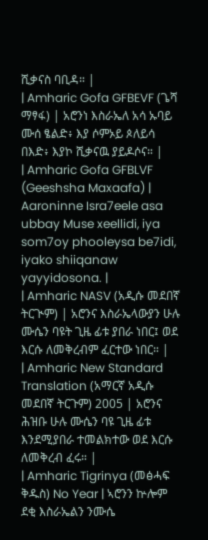ሺቃናስ ባቢዳ። |
| Amharic Gofa GFBEVF (ጌሻ ማፃፋ) | አሮንነ እስራኤለ አሳ ኡባይ ሙሰ ፄልድ፥ እያ ሶምኦይ ጶለይሳ በእድ፥ እያኮ ሺቃናዉ ያይዶሶና። |
| Amharic Gofa GFBLVF (Geeshsha Maxaafa) | Aaroninne Isra7eele asa ubbay Muse xeellidi, iya som7oy phooleysa be7idi, iyako shiiqanaw yayyidosona. |
| Amharic NASV (አዲሱ መደበኛ ትርጒም) | አሮንና እስራኤላውያን ሁሉ ሙሴን ባዩት ጊዜ ፊቱ ያበራ ነበር፤ ወደ እርሱ ለመቅረብም ፈርተው ነበር። |
| Amharic New Standard Translation (አማርኛ አዲሱ መደበኛ ትርጉም) 2005 | አሮንና ሕዝቡ ሁሉ ሙሴን ባዩ ጊዜ ፊቱ እንደሚያበራ ተመልክተው ወደ እርሱ ለመቅረብ ፈሩ። |
| Amharic Tigrinya (መፅሓፍ ቅዱስ) No Year | ኣሮንን ኵሎም ደቂ እስራኤልን ንሙሴ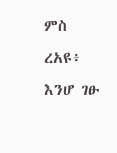ምስ ረአዩ፥ እንሆ ገፁ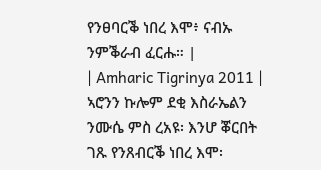የንፀባርቕ ነበረ እሞ፥ ናብኡ ንምቕራብ ፈርሑ። |
| Amharic Tigrinya 2011 | ኣሮንን ኩሎም ደቂ እስራኤልን ንሙሴ ምስ ረአዩ፡ እንሆ ቖርበት ገጹ የንጸብርቕ ነበረ እሞ፡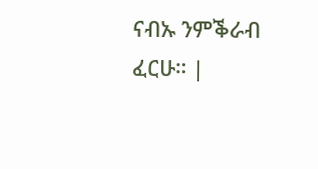ናብኡ ንምቕራብ ፈርሁ። |